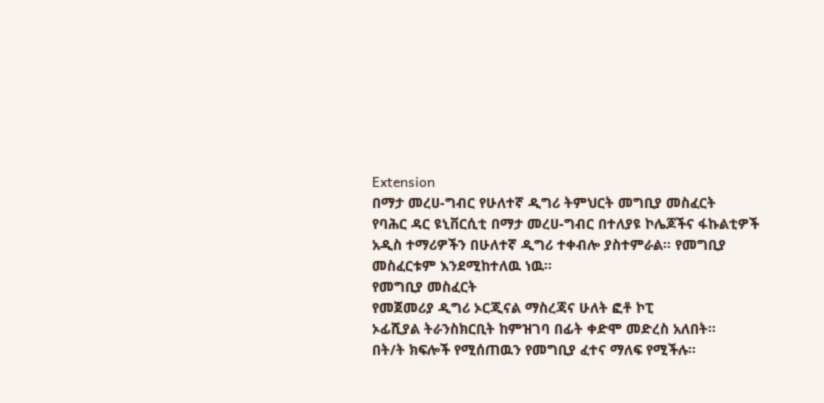Extension
በማታ መረሀ-ግብር የሁለተኛ ዲግሪ ትምህርት መግቢያ መስፈርት
የባሕር ዳር ዩኒቨርሲቲ በማታ መረሀ-ግብር በተለያዩ ኮሌጆችና ፋኩልቲዎች አዲስ ተማሪዎችን በሁለተኛ ዲግሪ ተቀብሎ ያስተምራል፡፡ የመግቢያ መስፈርቱም እንደሚከተለዉ ነዉ፡፡
የመግቢያ መስፈርት
የመጀመሪያ ዲግሪ ኦርጂናል ማስረጃና ሁለት ፎቶ ኮፒ
ኦፊሺያል ትራንስክርቢት ከምዝገባ በፊት ቀድሞ መድረስ አለበት፡፡
በት/ት ክፍሎች የሚሰጠዉን የመግቢያ ፈተና ማለፍ የሚችሉ፡፡